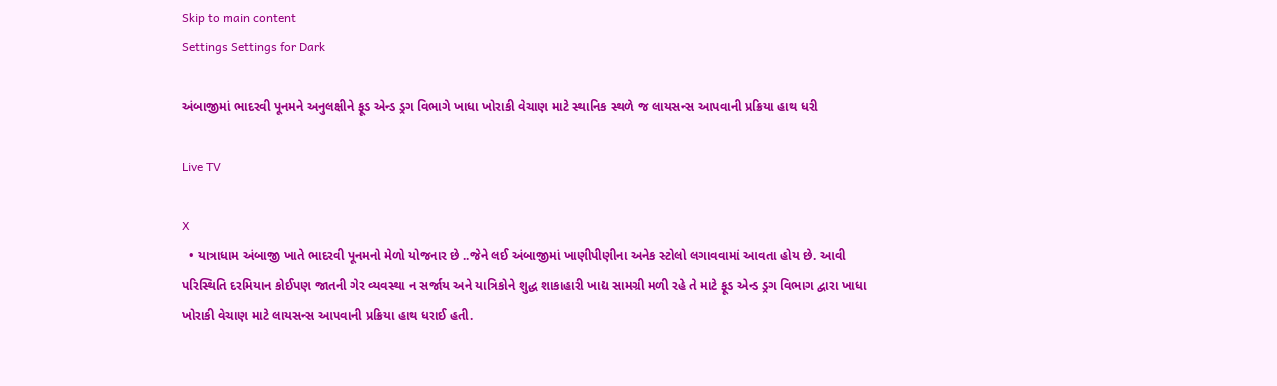Skip to main content
Settings Settings for Dark

અંબાજીમાં ભાદરવી પૂનમને અનુલક્ષીને ફૂડ એન્ડ ડ્રગ વિભાગે ખાધા ખોરાકી વેચાણ માટે સ્થાનિક સ્થળે જ લાયસન્સ આપવાની પ્રક્રિયા હાથ ધરી

Live TV

X
  • યાત્રાધામ અંબાજી ખાતે ભાદરવી પૂનમનો મેળો યોજનાર છે ..જેને લઈ અંબાજીમાં ખાણીપીણીના અનેક સ્ટોલો લગાવવામાં આવતા હોય છે. આવી પરિસ્થિતિ દરમિયાન કોઈપણ જાતની ગેર વ્યવસ્થા ન સર્જાય અને યાત્રિકોને શુદ્ધ શાકાહારી ખાદ્ય સામગ્રી મળી રહે તે માટે ફૂડ એન્ડ ડ્રગ વિભાગ દ્વારા ખાધા ખોરાકી વેચાણ માટે લાયસન્સ આપવાની પ્રક્રિયા હાથ ધરાઈ હતી.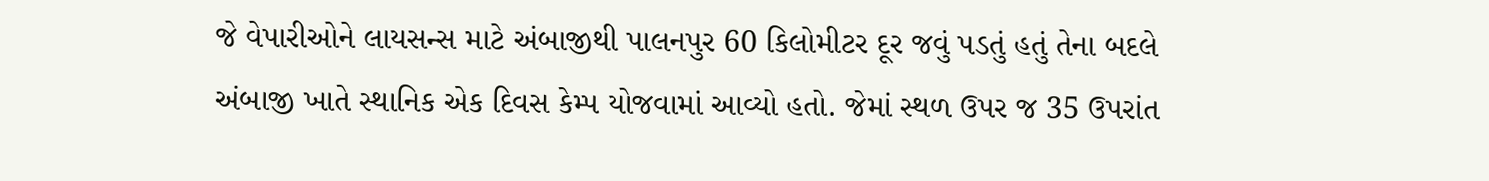જે વેપારીઓને લાયસન્સ માટે અંબાજીથી પાલનપુર 60 કિલોમીટર દૂર જવું પડતું હતું તેના બદલે અંબાજી ખાતે સ્થાનિક એક દિવસ કેમ્પ યોજવામાં આવ્યો હતો. જેમાં સ્થળ ઉપર જ 35 ઉપરાંત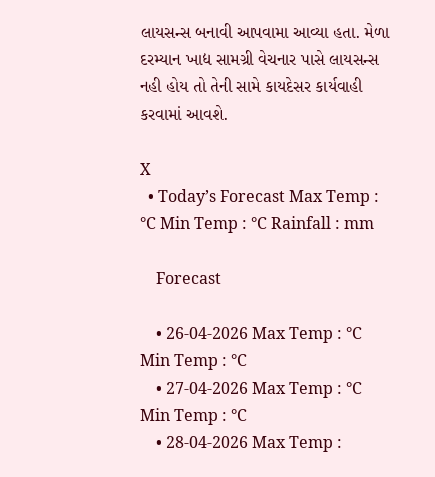લાયસન્સ બનાવી આપવામા આવ્યા હતા. મેળા દરમ્યાન ખાદ્ય સામગ્રી વેચનાર પાસે લાયસન્સ નહી હોય તો તેની સામે કાયદેસર કાર્યવાહી કરવામાં આવશે.

X
  • Today’s Forecast Max Temp : °C Min Temp : °C Rainfall : mm

    Forecast

    • 26-04-2026 Max Temp : °C Min Temp : °C
    • 27-04-2026 Max Temp : °C Min Temp : °C
    • 28-04-2026 Max Temp :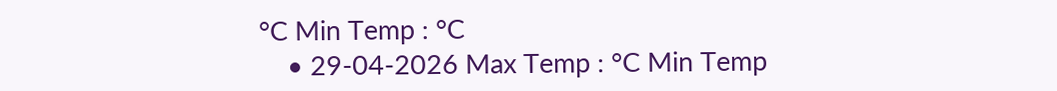°C Min Temp : °C
    • 29-04-2026 Max Temp : °C Min Temp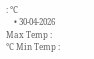: °C
    • 30-04-2026 Max Temp : °C Min Temp :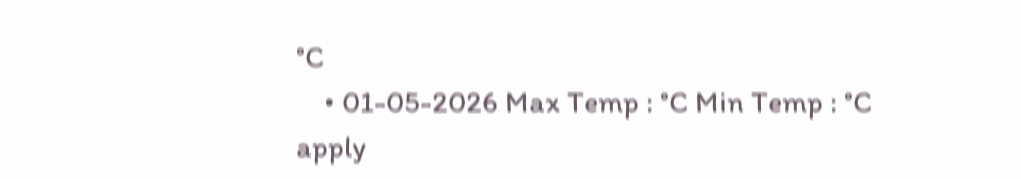°C
    • 01-05-2026 Max Temp : °C Min Temp : °C
apply